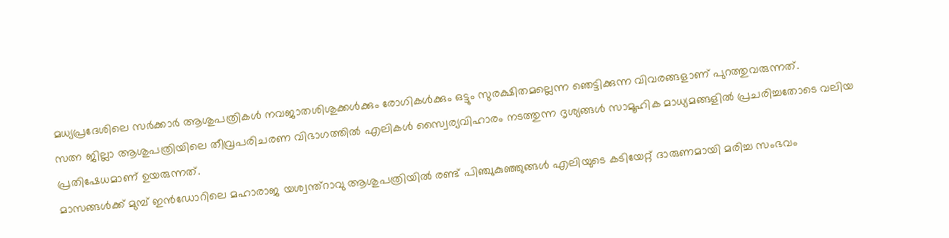മധ്യപ്രദേശിലെ സർക്കാർ ആശുപത്രികൾ നവജാതശിശുക്കൾക്കും രോഗികൾക്കും ഒട്ടും സുരക്ഷിതമല്ലെന്ന ഞെട്ടിക്കുന്ന വിവരങ്ങളാണ് പുറത്തുവരുന്നത്.
സത്ന ജില്ലാ ആശുപത്രിയിലെ തീവ്രപരിചരണ വിഭാഗത്തിൽ എലികൾ സ്വൈര്യവിഹാരം നടത്തുന്ന ദൃശ്യങ്ങൾ സാമൂഹിക മാധ്യമങ്ങളിൽ പ്രചരിച്ചതോടെ വലിയ പ്രതിഷേധമാണ് ഉയരുന്നത്.
മാസങ്ങൾക്ക് മുമ്പ് ഇൻഡോറിലെ മഹാരാജ യശ്വന്ത്റാവു ആശുപത്രിയിൽ രണ്ട് പിഞ്ചുകുഞ്ഞുങ്ങൾ എലിയുടെ കടിയേറ്റ് ദാരുണമായി മരിച്ച സംഭവം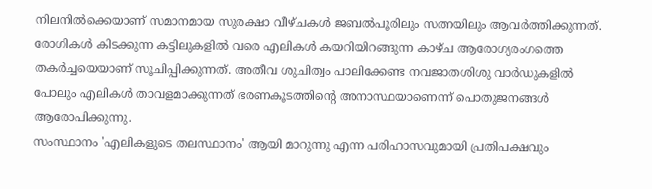നിലനിൽക്കെയാണ് സമാനമായ സുരക്ഷാ വീഴ്ചകൾ ജബൽപൂരിലും സത്നയിലും ആവർത്തിക്കുന്നത്.
രോഗികൾ കിടക്കുന്ന കട്ടിലുകളിൽ വരെ എലികൾ കയറിയിറങ്ങുന്ന കാഴ്ച ആരോഗ്യരംഗത്തെ തകർച്ചയെയാണ് സൂചിപ്പിക്കുന്നത്. അതീവ ശുചിത്വം പാലിക്കേണ്ട നവജാതശിശു വാർഡുകളിൽ പോലും എലികൾ താവളമാക്കുന്നത് ഭരണകൂടത്തിന്റെ അനാസ്ഥയാണെന്ന് പൊതുജനങ്ങൾ ആരോപിക്കുന്നു.
സംസ്ഥാനം 'എലികളുടെ തലസ്ഥാനം' ആയി മാറുന്നു എന്ന പരിഹാസവുമായി പ്രതിപക്ഷവും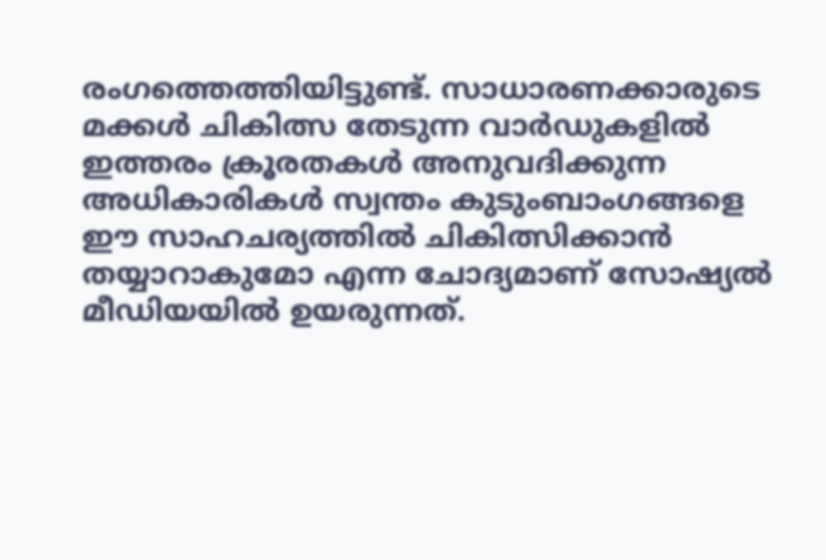രംഗത്തെത്തിയിട്ടുണ്ട്. സാധാരണക്കാരുടെ മക്കൾ ചികിത്സ തേടുന്ന വാർഡുകളിൽ ഇത്തരം ക്രൂരതകൾ അനുവദിക്കുന്ന അധികാരികൾ സ്വന്തം കുടുംബാംഗങ്ങളെ ഈ സാഹചര്യത്തിൽ ചികിത്സിക്കാൻ തയ്യാറാകുമോ എന്ന ചോദ്യമാണ് സോഷ്യൽ മീഡിയയിൽ ഉയരുന്നത്.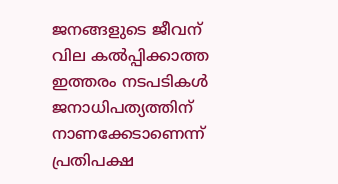ജനങ്ങളുടെ ജീവന് വില കൽപ്പിക്കാത്ത ഇത്തരം നടപടികൾ ജനാധിപത്യത്തിന് നാണക്കേടാണെന്ന് പ്രതിപക്ഷ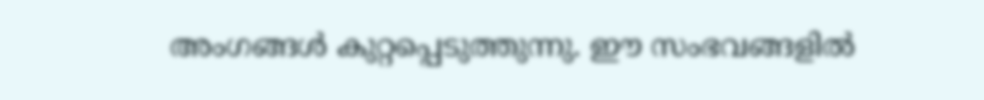അംഗങ്ങൾ കുറ്റപ്പെടുത്തുന്നു. ഈ സംഭവങ്ങളിൽ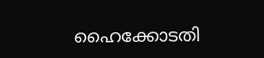ഹൈക്കോടതി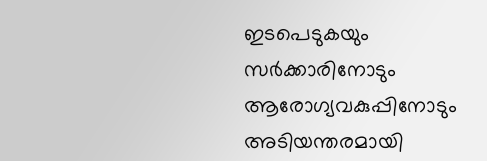ഇടപെടുകയും സർക്കാരിനോടും ആരോഗ്യവകുപ്പിനോടും അടിയന്തരമായി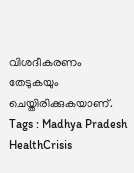വിശദീകരണം തേടുകയും ചെയ്തിരിക്കുകയാണ്.
Tags : Madhya Pradesh HealthCrisis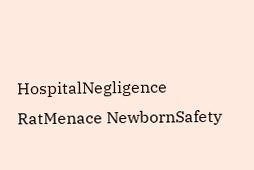HospitalNegligence RatMenace NewbornSafety